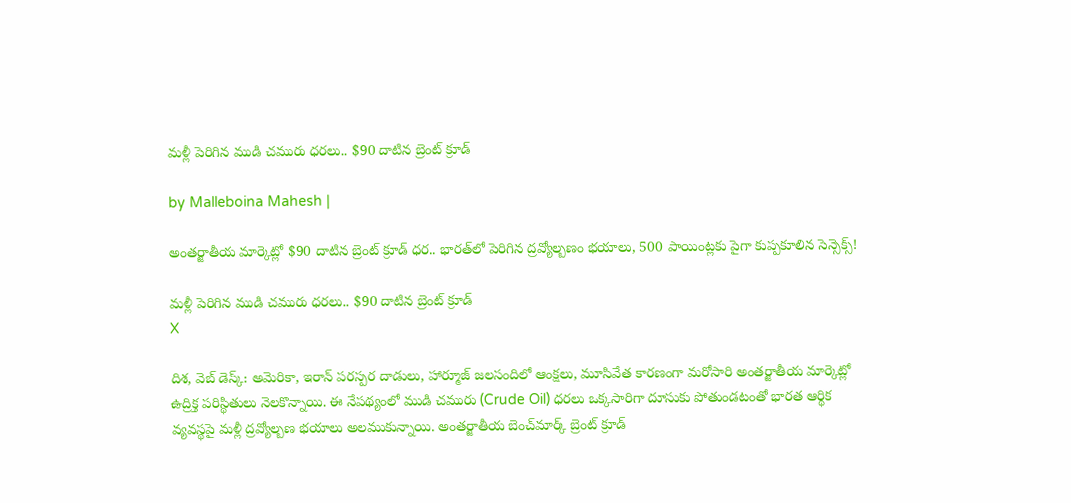మళ్లీ పెరిగిన ముడి చమురు ధరలు.. $90 దాటిన బ్రెంట్ క్రూడ్

by Malleboina Mahesh |

అంతర్జాతీయ మార్కెట్లో $90 దాటిన బ్రెంట్ క్రూడ్ ధర.. భారత్‌లో పెరిగిన ద్రవ్యోల్బణం భయాలు, 500 పాయింట్లకు పైగా కుప్పకూలిన సెన్సెక్స్!

మళ్లీ పెరిగిన ముడి చమురు ధరలు.. $90 దాటిన బ్రెంట్ క్రూడ్
X

దిశ, వెబ్ డెస్క్: అమెరికా, ఇరాన్ పరస్పర దాడులు, హార్మూజ్ జలసందిలో ఆంక్షలు, మూసివేత కారణంగా మరోసారి అంతర్జాతీయ మార్కెట్లో ఉద్రిక్త పరిస్థితులు నెలకొన్నాయి. ఈ నేపథ్యంలో ముడి చమురు (Crude Oil) ధరలు ఒక్కసారిగా దూసుకు పోతుండటంతో భారత ఆర్థిక వ్యవస్థపై మళ్లీ ద్రవ్యోల్బణ భయాలు అలముకున్నాయి. అంతర్జాతీయ బెంచ్‌మార్క్ బ్రెంట్ క్రూడ్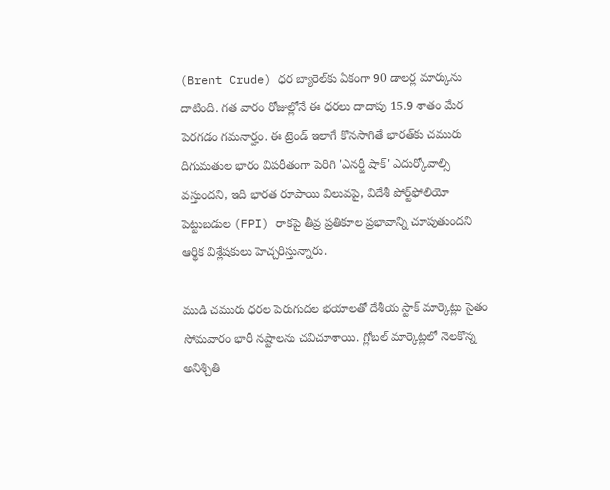(Brent Crude) ధర బ్యారెల్‌కు ఏకంగా 90 డాలర్ల మార్కును దాటింది. గత వారం రోజుల్లోనే ఈ ధరలు దాదాపు 15.9 శాతం మేర పెరగడం గమనార్హం. ఈ ట్రెండ్ ఇలాగే కొనసాగితే భారత్‌కు చమురు దిగుమతుల భారం విపరీతంగా పెరిగి 'ఎనర్జీ షాక్' ఎదుర్కోవాల్సి వస్తుందని, ఇది భారత రూపాయి విలువపై, విదేశీ పోర్ట్‌ఫోలియో పెట్టుబడుల (FPI) రాకపై తీవ్ర ప్రతికూల ప్రభావాన్ని చూపుతుందని ఆర్థిక విశ్లేషకులు హెచ్చరిస్తున్నారు.

ముడి చమురు ధరల పెరుగుదల భయాలతో దేశీయ స్టాక్ మార్కెట్లు సైతం సోమవారం భారీ నష్టాలను చవిచూశాయి. గ్లోబల్ మార్కెట్లలో నెలకొన్న అనిశ్చితి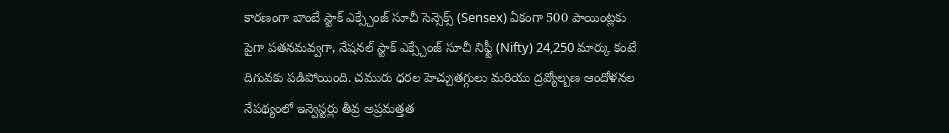కారణంగా బాంబే స్టాక్ ఎక్స్చేంజ్ సూచీ సెన్సెక్స్ (Sensex) ఏకంగా 500 పాయింట్లకు పైగా పతనమవ్వగా, నేషనల్ స్టాక్ ఎక్స్చేంజ్ సూచీ నిఫ్టీ (Nifty) 24,250 మార్కు కంటే దిగువకు పడిపోయింది. చమురు ధరల హెచ్చుతగ్గులు మరియు ద్రవ్యోల్బణ ఆందోళనల నేపథ్యంలో ఇన్వెస్టర్లు తీవ్ర అప్రమత్తత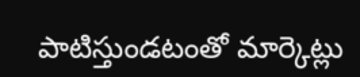పాటిస్తుండటంతో మార్కెట్లు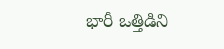భారీ ఒత్తిడిని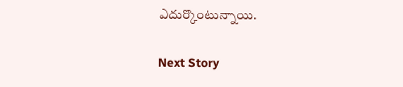ఎదుర్కొంటున్నాయి.

Next Story